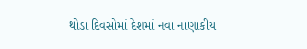થોડા દિવસોમાં દેશમાં નવા નાણાકીય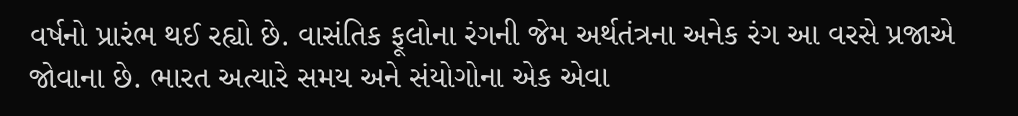વર્ષનો પ્રારંભ થઈ રહ્યો છે. વાસંતિક ફૂલોના રંગની જેમ અર્થતંત્રના અનેક રંગ આ વરસે પ્રજાએ જોવાના છે. ભારત અત્યારે સમય અને સંયોગોના એક એવા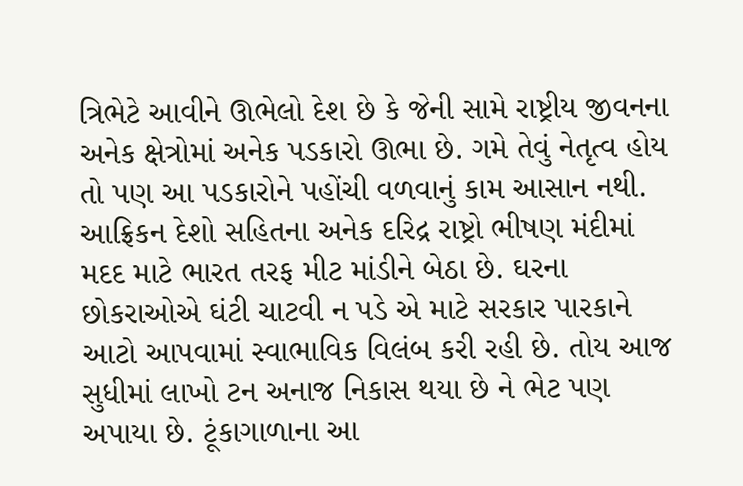ત્રિભેટે આવીને ઊભેલો દેશ છે કે જેની સામે રાષ્ટ્રીય જીવનના અનેક ક્ષેત્રોમાં અનેક પડકારો ઊભા છે. ગમે તેવું નેતૃત્વ હોય તો પણ આ પડકારોને પહોંચી વળવાનું કામ આસાન નથી. આફ્રિકન દેશો સહિતના અનેક દરિદ્ર રાષ્ટ્રો ભીષણ મંદીમાં મદદ માટે ભારત તરફ મીટ માંડીને બેઠા છે. ઘરના છોકરાઓએ ઘંટી ચાટવી ન પડે એ માટે સરકાર પારકાને આટો આપવામાં સ્વાભાવિક વિલંબ કરી રહી છે. તોય આજ સુધીમાં લાખો ટન અનાજ નિકાસ થયા છે ને ભેટ પણ અપાયા છે. ટૂંકાગાળાના આ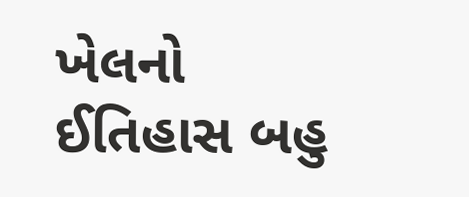ખેલનો ઈતિહાસ બહુ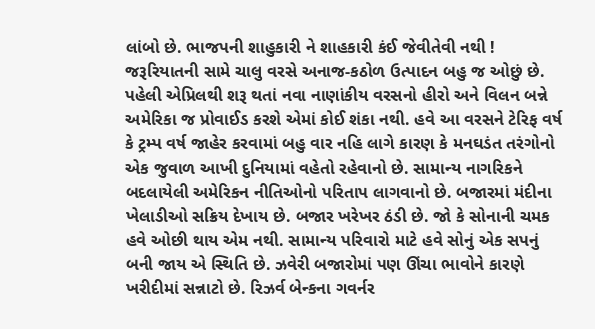લાંબો છે. ભાજપની શાહુકારી ને શાહકારી કંઈ જેવીતેવી નથી ! જરૂરિયાતની સામે ચાલુ વરસે અનાજ-કઠોળ ઉત્પાદન બહુ જ ઓછું છે.
પહેલી એપ્રિલથી શરૂ થતાં નવા નાણાંકીય વરસનો હીરો અને વિલન બન્ને અમેરિકા જ પ્રોવાઈડ કરશે એમાં કોઈ શંકા નથી. હવે આ વરસને ટેરિફ વર્ષ કે ટ્રમ્પ વર્ષ જાહેર કરવામાં બહુ વાર નહિ લાગે કારણ કે મનઘડંત તરંગોનો એક જુવાળ આખી દુનિયામાં વહેતો રહેવાનો છે. સામાન્ય નાગરિકને બદલાયેલી અમેરિકન નીતિઓનો પરિતાપ લાગવાનો છે. બજારમાં મંદીના ખેલાડીઓ સક્રિય દેખાય છે. બજાર ખરેખર ઠંડી છે. જો કે સોનાની ચમક હવે ઓછી થાય એમ નથી. સામાન્ય પરિવારો માટે હવે સોનું એક સપનું બની જાય એ સ્થિતિ છે. ઝવેરી બજારોમાં પણ ઊંચા ભાવોને કારણે ખરીદીમાં સન્નાટો છે. રિઝર્વ બેન્કના ગવર્નર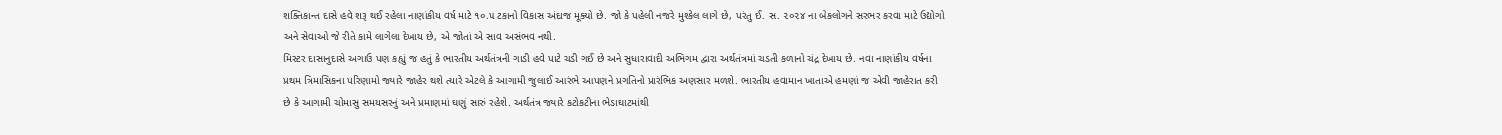શક્તિકાન્ત દાસે હવે શરૂ થઈ રહેલા નાણાંકીય વર્ષ માટે ૧૦.૫ ટકાનો વિકાસ અંદાજ મૂક્યો છે. જો કે પહેલી નજરે મુશ્કેલ લાગે છે, પરંતુ ઈ. સ. ૨૦૨૪ ના બેકલોગને સરભર કરવા માટે ઉદ્યોગો અને સેવાઓ જે રીતે કામે લાગેલા દેખાય છે, એ જોતાં એ સાવ અસંભવ નથી.
મિસ્ટર દાસાનુદાસે અગાઉ પણ કહ્યું જ હતું કે ભારતીય અર્થતંત્રની ગાડી હવે પાટે ચડી ગઈ છે અને સુધારાવાદી અભિગમ દ્વારા અર્થતંત્રમાં ચડતી કળાનો ચંદ્ર દેખાય છે. નવા નાણાંકીય વર્ષના પ્રથમ ત્રિમાસિકના પરિણામો જ્યારે જાહેર થશે ત્યારે એટલે કે આગામી જુલાઈ આરંભે આપણને પ્રગતિનો પ્રારંભિક અણસાર મળશે. ભારતીય હવામાન ખાતાએ હમણાં જ એવી જાહેરાત કરી છે કે આગામી ચોમાસુ સમયસરનું અને પ્રમાણમાં ઘણું સારું રહેશે. અર્થતંત્ર જ્યારે કટોકટીના ભેડાઘાટમાંથી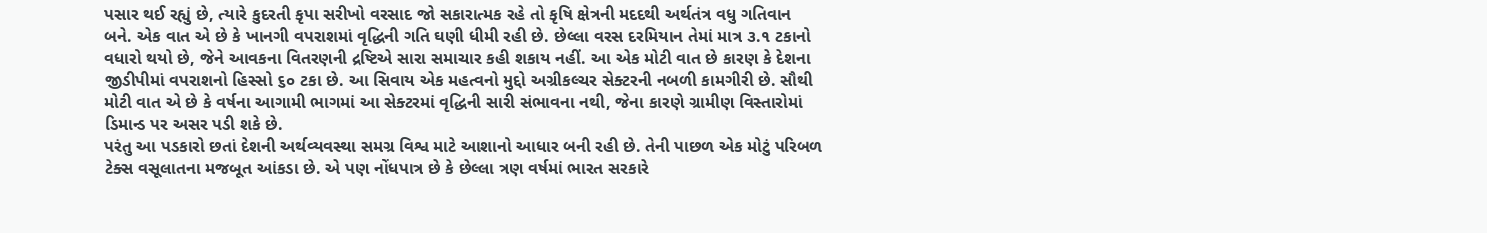પસાર થઈ રહ્યું છે, ત્યારે કુદરતી કૃપા સરીખો વરસાદ જો સકારાત્મક રહે તો કૃષિ ક્ષેત્રની મદદથી અર્થતંત્ર વધુ ગતિવાન બને. એક વાત એ છે કે ખાનગી વપરાશમાં વૃદ્ધિની ગતિ ઘણી ધીમી રહી છે. છેલ્લા વરસ દરમિયાન તેમાં માત્ર ૩.૧ ટકાનો વધારો થયો છે, જેને આવકના વિતરણની દ્રષ્ટિએ સારા સમાચાર કહી શકાય નહીં. આ એક મોટી વાત છે કારણ કે દેશના જીડીપીમાં વપરાશનો હિસ્સો ૬૦ ટકા છે. આ સિવાય એક મહત્વનો મુદ્દો અગ્રીકલ્ચર સેક્ટરની નબળી કામગીરી છે. સૌથી મોટી વાત એ છે કે વર્ષના આગામી ભાગમાં આ સેક્ટરમાં વૃદ્ધિની સારી સંભાવના નથી, જેના કારણે ગ્રામીણ વિસ્તારોમાં ડિમાન્ડ પર અસર પડી શકે છે.
પરંતુ આ પડકારો છતાં દેશની અર્થવ્યવસ્થા સમગ્ર વિશ્વ માટે આશાનો આધાર બની રહી છે. તેની પાછળ એક મોટું પરિબળ ટેક્સ વસૂલાતના મજબૂત આંકડા છે. એ પણ નોંધપાત્ર છે કે છેલ્લા ત્રણ વર્ષમાં ભારત સરકારે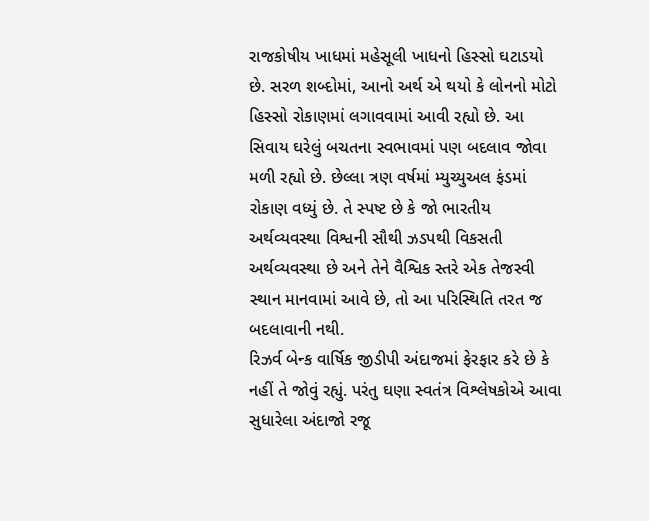રાજકોષીય ખાધમાં મહેસૂલી ખાધનો હિસ્સો ઘટાડયો છે. સરળ શબ્દોમાં, આનો અર્થ એ થયો કે લોનનો મોટો હિસ્સો રોકાણમાં લગાવવામાં આવી રહ્યો છે. આ સિવાય ઘરેલું બચતના સ્વભાવમાં પણ બદલાવ જોવા મળી રહ્યો છે. છેલ્લા ત્રણ વર્ષમાં મ્યુચ્યુઅલ ફંડમાં રોકાણ વધ્યું છે. તે સ્પષ્ટ છે કે જો ભારતીય અર્થવ્યવસ્થા વિશ્વની સૌથી ઝડપથી વિકસતી અર્થવ્યવસ્થા છે અને તેને વૈશ્વિક સ્તરે એક તેજસ્વી સ્થાન માનવામાં આવે છે, તો આ પરિસ્થિતિ તરત જ બદલાવાની નથી.
રિઝર્વ બેન્ક વાર્ષિક જીડીપી અંદાજમાં ફેરફાર કરે છે કે નહીં તે જોવું રહ્યું. પરંતુ ઘણા સ્વતંત્ર વિશ્લેષકોએ આવા સુધારેલા અંદાજો રજૂ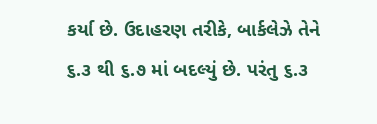કર્યા છે. ઉદાહરણ તરીકે, બાર્કલેઝે તેને ૬.૩ થી ૬.૭ માં બદલ્યું છે. પરંતુ ૬.૩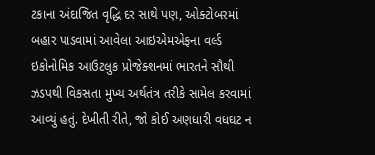ટકાના અંદાજિત વૃદ્ધિ દર સાથે પણ, ઓક્ટોબરમાં બહાર પાડવામાં આવેલા આઇએમએફના વર્લ્ડ ઇકોનોમિક આઉટલુક પ્રોજેક્શનમાં ભારતને સૌથી ઝડપથી વિકસતા મુખ્ય અર્થતંત્ર તરીકે સામેલ કરવામાં આવ્યું હતું. દેખીતી રીતે, જો કોઈ અણધારી વધઘટ ન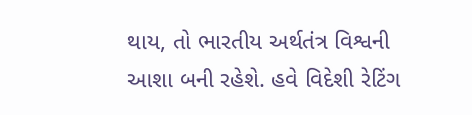થાય, તો ભારતીય અર્થતંત્ર વિશ્વની આશા બની રહેશે. હવે વિદેશી રેટિંગ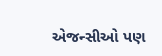એજન્સીઓ પણ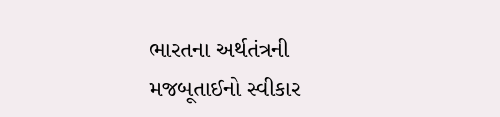ભારતના અર્થતંત્રની મજબૂતાઈનો સ્વીકાર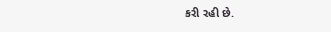કરી રહી છે.